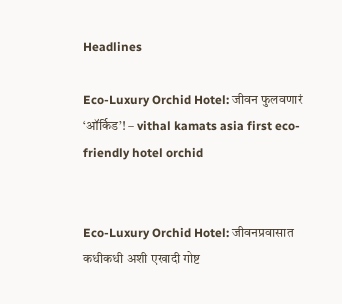Headlines

Eco-Luxury Orchid Hotel: जीवन फुलवणारं ‘ऑर्किड’! – vithal kamats asia first eco-friendly hotel orchid


Eco-Luxury Orchid Hotel: जीवनप्रवासात कधीकधी अशी एखादी गोष्ट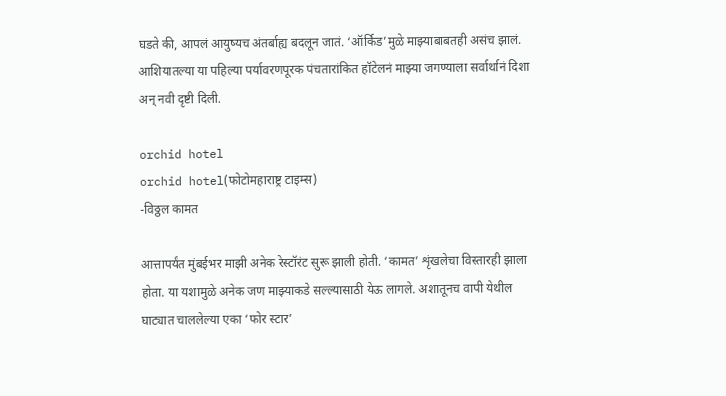घडते की, आपलं आयुष्यच अंतर्बाह्य बदलून जातं. ‘ऑर्किड’मुळे माझ्याबाबतही असंच झालं. आशियातल्या या पहिल्या पर्यावरणपूरक पंचतारांकित हॉटेलनं माझ्या जगण्याला सर्वार्थानं दिशा अन् नवी दृष्टी दिली.

orchid hotel
orchid hotel(फोटोमहाराष्ट्र टाइम्स)
-विठ्ठल कामत

आत्तापर्यंत मुंबईभर माझी अनेक रेस्टॉरंट सुरू झाली होती. ‘कामत’ शृंखलेचा विस्तारही झाला होता. या यशामुळे अनेक जण माझ्याकडे सल्ल्यासाठी येऊ लागले. अशातूनच वापी येथील घाट्यात चाललेल्या एका ‘फोर स्टार’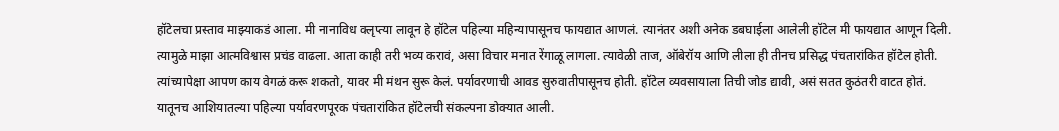हॉटेलचा प्रस्ताव माझ्याकडं आला. मी नानाविध क्लृप्त्या लावून हे हॉटेल पहिल्या महिन्यापासूनच फायद्यात आणलं. त्यानंतर अशी अनेक डबघाईला आलेली हॉटेल मी फायद्यात आणून दिली. त्यामुळे माझा आत्मविश्वास प्रचंड वाढला. आता काही तरी भव्य करावं, असा विचार मनात रेंगाळू लागला. त्यावेळी ताज, ऑबेरॉय आणि लीला ही तीनच प्रसिद्ध पंचतारांकित हॉटेल होती. त्यांच्यापेक्षा आपण काय वेगळं करू शकतो, यावर मी मंथन सुरू केलं. पर्यावरणाची आवड सुरुवातीपासूनच होती. हॉटेल व्यवसायाला तिची जोड द्यावी, असं सतत कुठंतरी वाटत होतं. यातूनच आशियातल्या पहिल्या पर्यावरणपूरक पंचतारांकित हॉटेलची संकल्पना डोक्यात आली.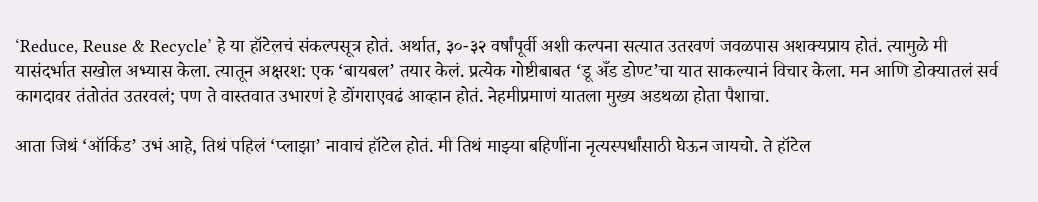‘Reduce, Reuse & Recycle’ हे या हॉटेलचं संकल्पसूत्र होतं. अर्थात, ३०-३२ वर्षांपूर्वी अशी कल्पना सत्यात उतरवणं जवळपास अशक्यप्राय होतं. त्यामुळे मी यासंदर्भात सखोल अभ्यास केला. त्यातून अक्षरश: एक ‘बायबल’ तयार केलं. प्रत्येक गोष्टीबाबत ‘डू अँड डोण्ट’चा यात साकल्यानं विचार केला. मन आणि डोक्यातलं सर्व कागदावर तंतोतंत उतरवलं; पण ते वास्तवात उभारणं हे डोंगराएवढं आव्हान होतं. नेहमीप्रमाणं यातला मुख्य अडथळा होता पैशाचा.

आता जिथं ‘ऑर्किड’ उभं आहे, तिथं पहिलं ‘प्लाझा’ नावाचं हॉटेल होतं. मी तिथं माझ्या बहि‍णींना नृत्यस्पर्धांसाठी घेऊन जायचो. ते हॉटेल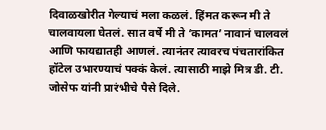दिवाळखोरीत गेल्याचं मला कळलं. हिंमत करून मी ते चालवायला घेतलं. सात वर्षे मी ते ‘कामत’ नावानं चालवलं आणि फायद्यातही आणलं. त्यानंतर त्यावरच पंचतारांकित हॉटेल उभारण्याचं पक्कं केलं. त्यासाठी माझे मित्र डी. टी. जोसेफ यांनी प्रारंभीचे पैसे दिले.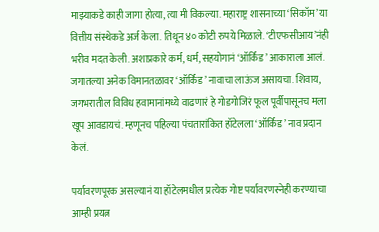माझ्याकडे काही जागा होत्या, त्या मी विकल्या. महाराष्ट्र शासनाच्या ‘सिकॉम’ या वित्तीय संस्थेकडे अर्ज केला. तिथून ४० कोटी रुपये मिळाले. ‘टीएफसीआय’नंही भरीव मदत केली. अशाप्रकारे कर्म, धर्म, सहयोगानं ‘ऑर्किड’ आकाराला आलं. जगातल्या अनेक विमानतळावर ‘ऑर्किड’ नावाचा लाऊंज असायचा. शिवाय, जगभरातील विविध हवामानांमध्ये वाढणारं हे गोडगोजिरं फूल पूर्वीपासूनच मला खूप आवडायचं. म्हणूनच पहिल्या पंचतारांकित हॉटेलला ‘ऑर्किड’ नाव प्रदान केलं.

पर्यावरणपूरक असल्यानं या हॉटेलमधील प्रत्येक गोष्ट पर्यावरणस्नेही करण्याचा आम्ही प्रयत्न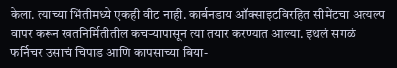केला. त्याच्या भिंतीमध्ये एकही वीट नाही. कार्बनडाय ऑक्साइटविरहित सीमेंटचा अत्यल्प वापर करून खतनिर्मितीतील कचऱ्यापासून त्या तयार करण्यात आल्या. इथलं सगळं फर्निचर उसाचं चिपाड आणि कापसाच्या बिया-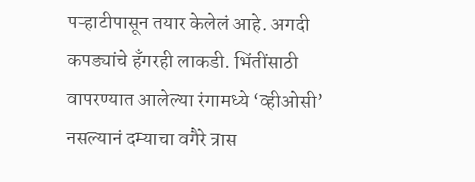पऱ्हाटीपासून तयार केलेलं आहे. अगदी कपड्यांचे हँगरही लाकडी. भिंतींसाठी वापरण्यात आलेल्या रंगामध्ये ‘व्हीओसी’ नसल्यानं दम्याचा वगैरे त्रास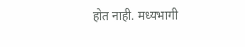होत नाही. मध्यभागी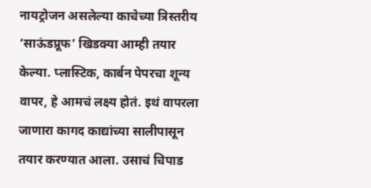नायट्रोजन असलेल्या काचेच्या त्रिस्तरीय ‘साऊंडप्रूफ’ खिडक्या आम्ही तयार केल्या. प्लास्टिक, कार्बन पेपरचा शून्य वापर, हे आमचं लक्ष्य होतं. इथं वापरला जाणारा कागद काद्यांच्या सालीपासून तयार करण्यात आला. उसाचं चिपाड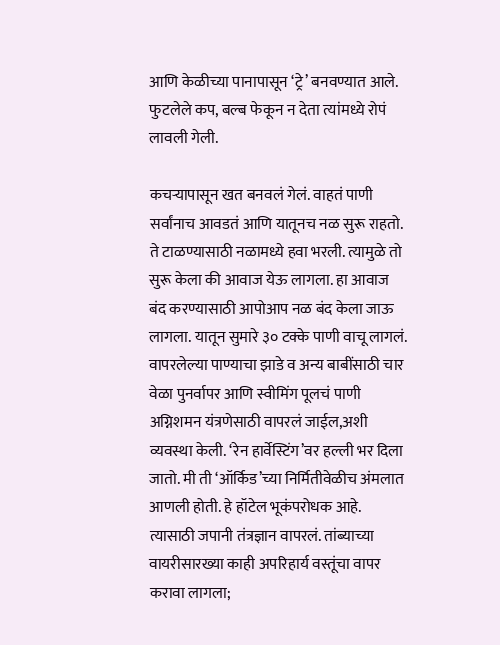आणि केळीच्या पानापासून ‘ट्रे’ बनवण्यात आले. फुटलेले कप, बल्ब फेकून न देता त्यांमध्ये रोपं लावली गेली.

कचऱ्यापासून खत बनवलं गेलं. वाहतं पाणी सर्वांनाच आवडतं आणि यातूनच नळ सुरू राहतो. ते टाळण्यासाठी नळामध्ये हवा भरली. त्यामुळे तो सुरू केला की आवाज येऊ लागला. हा आवाज बंद करण्यासाठी आपोआप नळ बंद केला जाऊ लागला. यातून सुमारे ३० टक्के पाणी वाचू लागलं. वापरलेल्या पाण्याचा झाडे व अन्य बाबींसाठी चार वेळा पुनर्वापर आणि स्वीमिंग पूलचं पाणी अग्निशमन यंत्रणेसाठी वापरलं जाईल,अशी व्यवस्था केली. ‘रेन हार्वेस्टिंग’वर हल्ली भर दिला जातो. मी ती ‘ऑर्किड’च्या निर्मितीवेळीच अंमलात आणली होती. हे हॉटेल भूकंपरोधक आहे. त्यासाठी जपानी तंत्रज्ञान वापरलं. तांब्याच्या वायरीसारख्या काही अपरिहार्य वस्तूंचा वापर करावा लागला;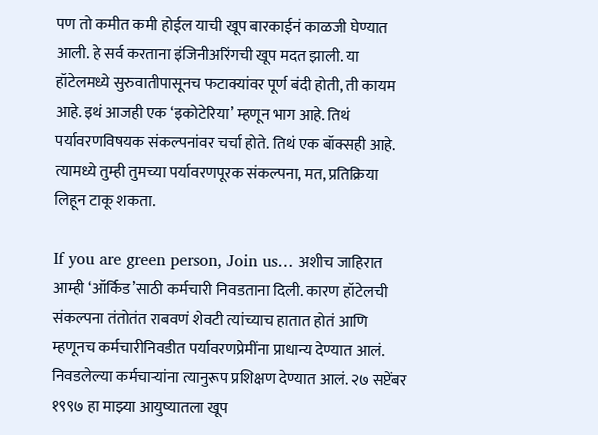पण तो कमीत कमी होईल याची खूप बारकाईनं काळजी घेण्यात आली. हे सर्व करताना इंजिनीअरिंगची खूप मदत झाली. या हॉटेलमध्ये सुरुवातीपासूनच फटाक्यांवर पूर्ण बंदी होती, ती कायम आहे. इथं आजही एक ‘इकोटेरिया’ म्हणून भाग आहे. तिथं पर्यावरणविषयक संकल्पनांवर चर्चा होते. तिथं एक बॉक्सही आहे. त्यामध्ये तुम्ही तुमच्या पर्यावरणपूरक संकल्पना, मत, प्रतिक्रिया लिहून टाकू शकता.

If you are green person, Join us… अशीच जाहिरात आम्ही ‘ऑर्किड’साठी कर्मचारी निवडताना दिली. कारण हॉटेलची संकल्पना तंतोतंत राबवणं शेवटी त्यांच्याच हातात होतं आणि म्हणूनच कर्मचारीनिवडीत पर्यावरणप्रेमींना प्राधान्य देण्यात आलं. निवडलेल्या कर्मचाऱ्यांना त्यानुरूप प्रशिक्षण देण्यात आलं. २७ सप्टेंबर १९९७ हा माझ्या आयुष्यातला खूप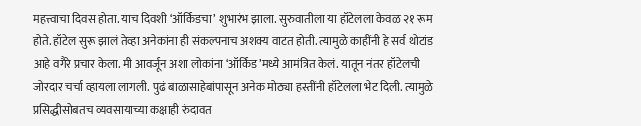महत्त्वाचा दिवस होता. याच दिवशी ‘ऑर्किडचा’ शुभारंभ झाला. सुरुवातीला या हॉटेलला केवळ २१ रूम होते. हॉटेल सुरू झालं तेव्हा अनेकांना ही संकल्पनाच अशक्य वाटत होती. त्यामुळे काहींनी हे सर्व थोटांड आहे वगैरे प्रचार केला. मी आवर्जून अशा लोकांना ‘ऑर्किड’मध्ये आमंत्रित केलं. यातून नंतर हॉटेलची जोरदार चर्चा व्हायला लागली. पुढं बाळासाहेबांपासून अनेक मोठ्या हस्तींनी हॉटेलला भेट दिली. त्यामुळे प्रसिद्धीसोबतच व्यवसायाच्या कक्षाही रुंदावत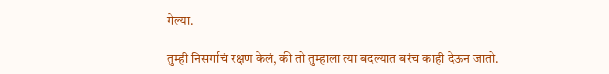गेल्या.

तुम्ही निसर्गाचं रक्षण केलं, की तो तुम्हाला त्या बदल्यात बरंच काही देऊन जातो.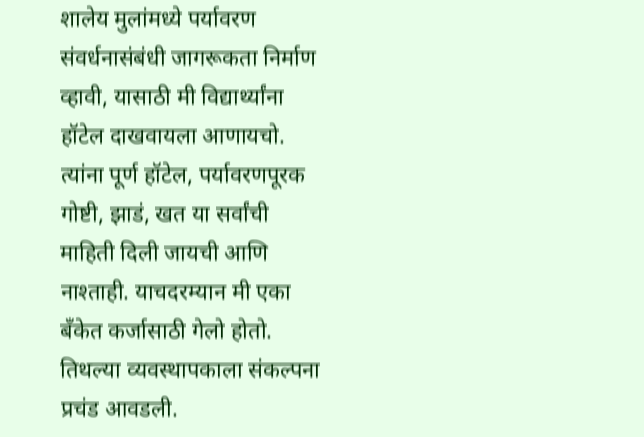शालेय मुलांमध्ये पर्यावरण संवर्धनासंबंधी जागरूकता निर्माण व्हावी, यासाठी मी विद्यार्थ्यांना हॉटेल दाखवायला आणायचो. त्यांना पूर्ण हॉटेल, पर्यावरणपूरक गोष्टी, झाडं, खत या सर्वांची माहिती दिली जायची आणि नाश्ताही. याचदरम्यान मी एका बँकेत कर्जासाठी गेलो होतो. तिथल्या व्यवस्थापकाला संकल्पना प्रचंड आवडली.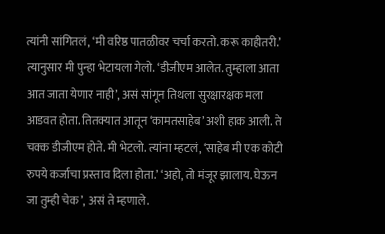त्यांनी सांगितलं, ‘मी वरिष्ठ पातळीवर चर्चा करतो. करू काहीतरी.’ त्यानुसार मी पुन्हा भेटायला गेलो. ‘डीजीएम आलेत. तुम्हाला आता आत जाता येणार नाही’, असं सांगून तिथला सुरक्षारक्षक मला आडवत होता. तितक्यात आतून ‘कामतसाहेब’ अशी हाक आली. ते चक्क डीजीएम होते. मी भेटलो. त्यांना म्हटलं, ‘साहेब मी एक कोटी रुपये कर्जाचा प्रस्ताव दिला होता.’ ‘अहो, तो मंजूर झालाय. घेऊन जा तुम्ही चेक’, असं ते म्हणाले.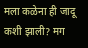मला कळेना ही जादू कशी झाली? मग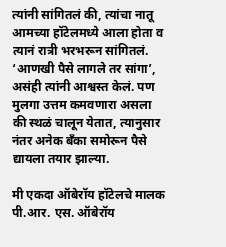त्यांनी सांगितलं की, त्यांचा नातू आमच्या हॉटेलमध्ये आला होता व त्यानं रात्री भरभरून सांगितलं. ‘आणखी पैसे लागले तर सांगा’, असंही त्यांनी आश्वस्त केलं. पण मुलगा उत्तम कमवणारा असला की स्थळं चालून येतात, त्यानुसार नंतर अनेक बँका समोरून पैसे द्यायला तयार झाल्या.

मी एकदा ऑबेरॉय हॉटेलचे मालक पी.आर. एस. ऑबेरॉय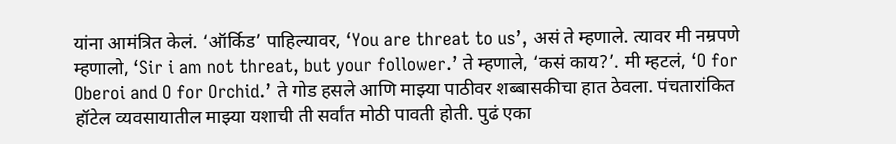यांना आमंत्रित केलं. ‘ऑर्किड’ पाहिल्यावर, ‘You are threat to us’, असं ते म्हणाले. त्यावर मी नम्रपणे म्हणालो, ‘Sir i am not threat, but your follower.’ ते म्हणाले, ‘कसं काय?’. मी म्हटलं, ‘O for Oberoi and O for Orchid.’ ते गोड हसले आणि माझ्या पाठीवर शब्बासकीचा हात ठेवला. पंचतारांकित हॉटेल व्यवसायातील माझ्या यशाची ती सर्वांत मोठी पावती होती. पुढं एका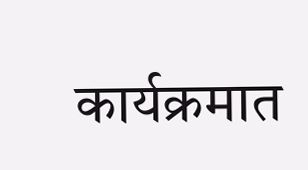कार्यक्रमात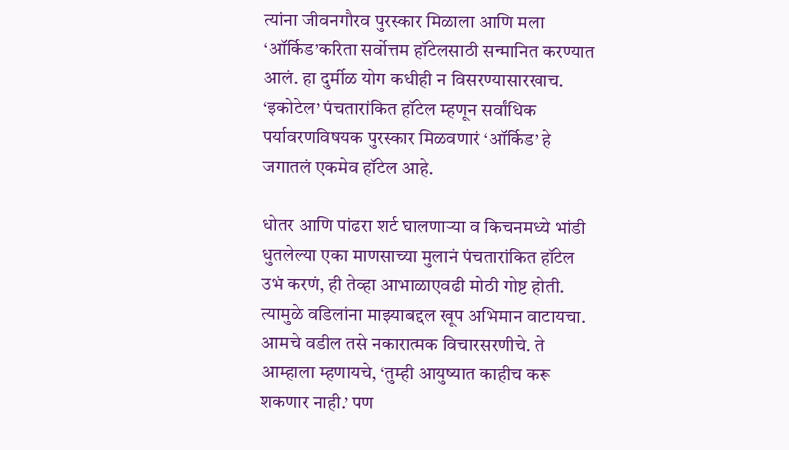त्यांना जीवनगौरव पुरस्कार मिळाला आणि मला ‘ऑर्किड’करिता सर्वोत्तम हॉटेलसाठी सन्मानित करण्यात आलं. हा दुर्मीळ योग कधीही न विसरण्यासारखाच. ‘इकोटेल’ पंचतारांकित हॉटेल म्हणून सर्वांधिक पर्यावरणविषयक पुरस्कार मिळवणारं ‘ऑर्किड’ हे जगातलं एकमेव हॉटेल आहे.

धोतर आणि पांढरा शर्ट घालणाऱ्या व किचनमध्ये भांडी धुतलेल्या एका माणसाच्या मुलानं पंचतारांकित हॉटेल उभं करणं, ही तेव्हा आभाळाएवढी मोठी गोष्ट होती. त्यामुळे वडिलांना माझ्याबद्दल खूप अभिमान वाटायचा. आमचे वडील तसे नकारात्मक विचारसरणीचे. ते आम्हाला म्हणायचे, ‘तुम्ही आयुष्यात काहीच करू शकणार नाही.’ पण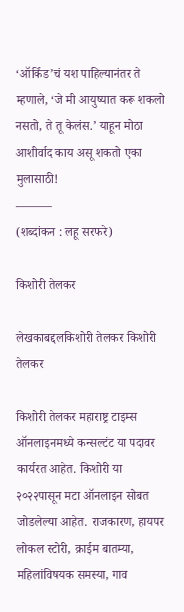‘ऑर्किड’चं यश पाहिल्यानंतर ते म्हणाले, ‘जे मी आयुष्यात करू शकलो नसतो, ते तू केलंस.’ याहून मोठा आशीर्वाद काय असू शकतो एका मुलासाठी!
———
(शब्दांकन : लहू सरफरे)

किशोरी तेलकर

लेखकाबद्दलकिशोरी तेलकर किशोरी तेलकर

किशोरी तेलकर महाराष्ट्र टाइम्स ऑनलाइनमध्ये कन्सल्टंट या पदावर कार्यरत आहेत. किशोरी या २०२२पासून मटा ऑनलाइन सोबत जोडलेल्या आहेत. राजकारण, हायपर लोकल स्टोरी, क्राईम बातम्या, महिलांविषयक समस्या, गाव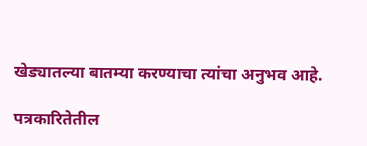खेड्यातल्या बातम्या करण्याचा त्यांचा अनुभव आहे.

पत्रकारितेतील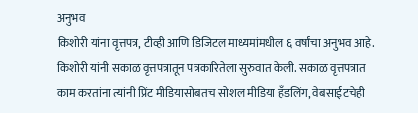अनुभव
किशोरी यांना वृत्तपत्र, टीव्ही आणि डिजिटल माध्यमांमधील ६ वर्षांचा अनुभव आहे. किशोरी यांनी सकाळ वृत्तपत्रातून पत्रकारितेला सुरुवात केली. सकाळ वृत्तपत्रात काम करतांना त्यांनी प्रिंट मीडियासोबतच सोशल मीडिया हॅंडलिंग, वेबसाईटचेही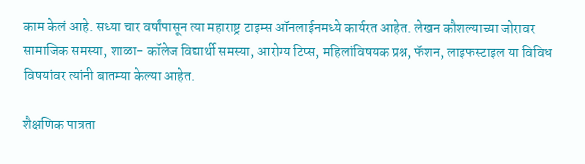काम केलं आहे. सध्या चार वर्षांपासून त्या महाराष्ट्र टाइम्स ऑनलाईनमध्ये कार्यरत आहेत. लेखन कौशल्याच्या जोरावर सामाजिक समस्या, शाळा- कॉलेज विद्यार्थी समस्या, आरोग्य टिप्स, महिलांविषयक प्रश्न, फॅशन, लाइफस्टाइल या विविध विषयांवर त्यांनी बातम्या केल्या आहेत.

शैक्षणिक पात्रता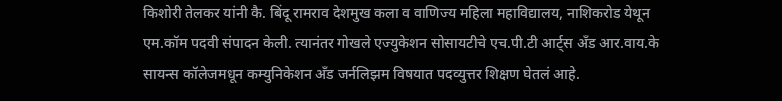किशोरी तेलकर यांनी कै. बिंदू रामराव देशमुख कला व वाणिज्य महिला महाविद्यालय, नाशिकरोड येथून एम.कॉम पदवी संपादन केली. त्यानंतर गोखले एज्युकेशन सोसायटीचे एच.पी.टी आर्ट्स अँड आर.वाय.के सायन्स कॉलेजमधून कम्युनिकेशन अँड जर्नलिझम विषयात पदव्युत्तर शिक्षण घेतलं आहे.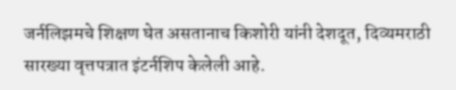जर्नलिझमचे शिक्षण घेत असतानाच किशोरी यांनी देशदूत, दिव्यमराठी सारख्या वृत्तपत्रात इंटर्नशिप केलेली आहे.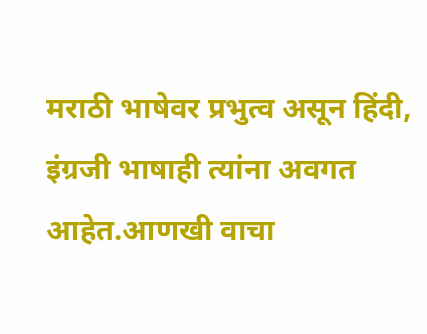मराठी भाषेवर प्रभुत्व असून हिंदी, इंग्रजी भाषाही त्यांना अवगत आहेत.आणखी वाचा